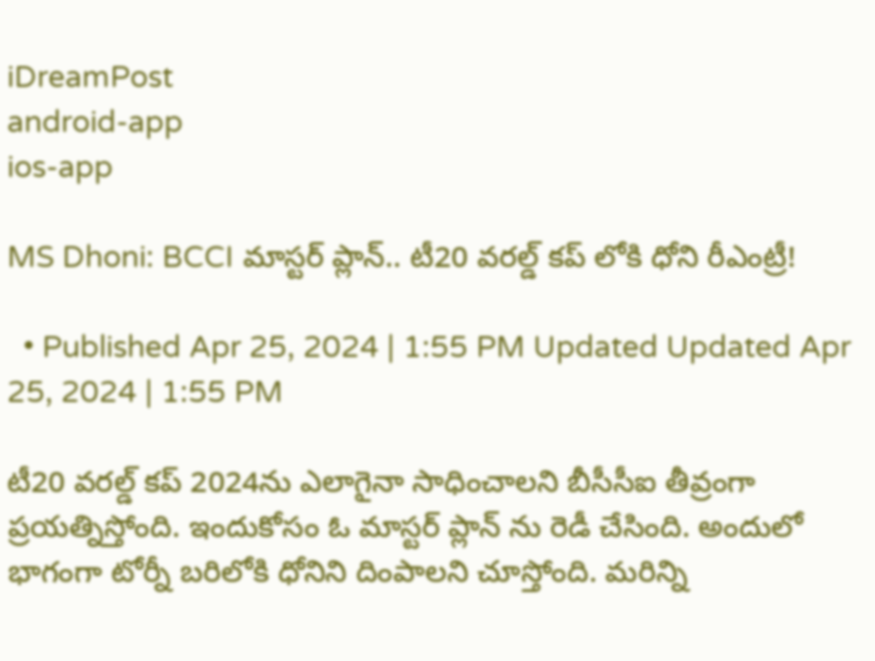iDreamPost
android-app
ios-app

MS Dhoni: BCCI మాస్టర్ ప్లాన్.. టీ20 వరల్డ్ కప్ లోకి ధోని రీఎంట్రీ!

  • Published Apr 25, 2024 | 1:55 PM Updated Updated Apr 25, 2024 | 1:55 PM

టీ20 వరల్డ్ కప్ 2024ను ఎలాగైనా సాధించాలని బీసీసీఐ తీవ్రంగా ప్రయత్నిస్తోంది. ఇందుకోసం ఓ మాస్టర్ ప్లాన్ ను రెడీ చేసింది. అందులో భాగంగా టోర్నీ బరిలోకి ధోనిని దింపాలని చూస్తోంది. మరిన్ని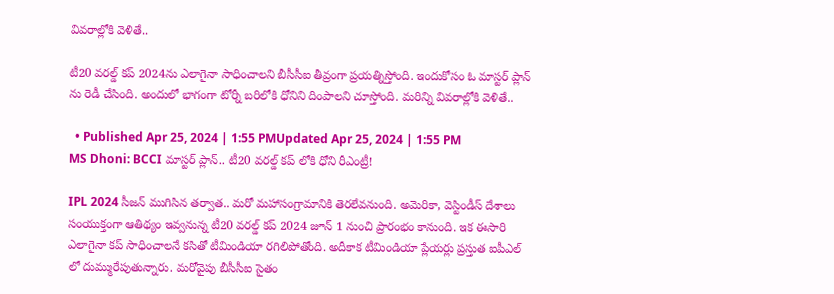వివరాల్లోకి వెళితే..

టీ20 వరల్డ్ కప్ 2024ను ఎలాగైనా సాధించాలని బీసీసీఐ తీవ్రంగా ప్రయత్నిస్తోంది. ఇందుకోసం ఓ మాస్టర్ ప్లాన్ ను రెడీ చేసింది. అందులో భాగంగా టోర్నీ బరిలోకి ధోనిని దింపాలని చూస్తోంది. మరిన్ని వివరాల్లోకి వెళితే..

  • Published Apr 25, 2024 | 1:55 PMUpdated Apr 25, 2024 | 1:55 PM
MS Dhoni: BCCI మాస్టర్ ప్లాన్.. టీ20 వరల్డ్ కప్ లోకి ధోని రీఎంట్రీ!

IPL 2024 సీజన్ ముగిసిన తర్వాత.. మరో మహాసంగ్రామానికి తెరలేవనుంది. అమెరికా, వెస్టిండీస్ దేశాలు సంయుక్తంగా ఆతిథ్యం ఇవ్వనున్న టీ20 వరల్డ్ కప్ 2024 జూన్ 1 నుంచి ప్రారంభం కానుంది. ఇక ఈసారి ఎలాగైనా కప్ సాధించాలనే కసితో టీమిండియా రగిలిపోతోంది. అదీకాక టీమిండియా ప్లేయర్లు ప్రస్తుత ఐపీఎల్ లో దుమ్మురేపుతున్నారు. మరోవైపు బీసీసీఐ సైతం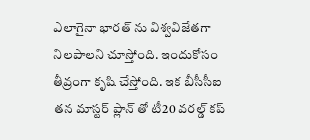ఎలాగైనా భారత్ ను విశ్వవిజేతగా నిలపాలని చూస్తోంది. ఇందుకోసం తీవ్రంగా కృషి చేస్తోంది. ఇక బీసీసీఐ తన మాస్టర్ ప్లాన్ తో టీ20 వరల్డ్ కప్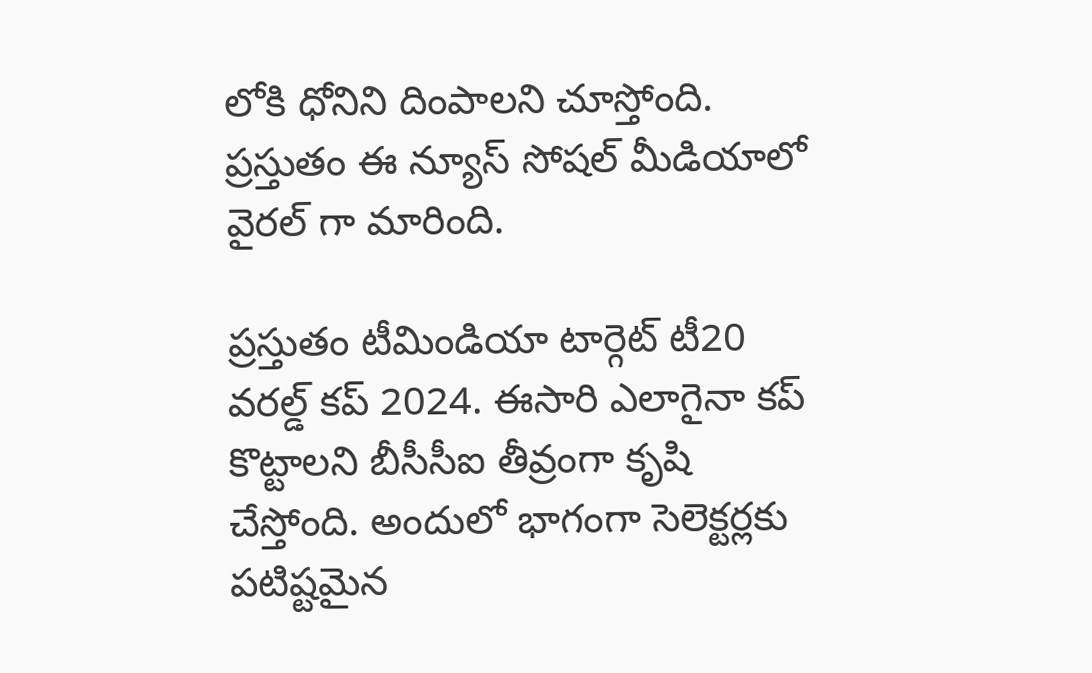లోకి ధోనిని దింపాలని చూస్తోంది. ప్రస్తుతం ఈ న్యూస్ సోషల్ మీడియాలో వైరల్ గా మారింది.

ప్రస్తుతం టీమిండియా టార్గెట్ టీ20 వరల్డ్ కప్ 2024. ఈసారి ఎలాగైనా కప్ కొట్టాలని బీసీసీఐ తీవ్రంగా కృషి చేస్తోంది. అందులో భాగంగా సెలెక్టర్లకు పటిష్టమైన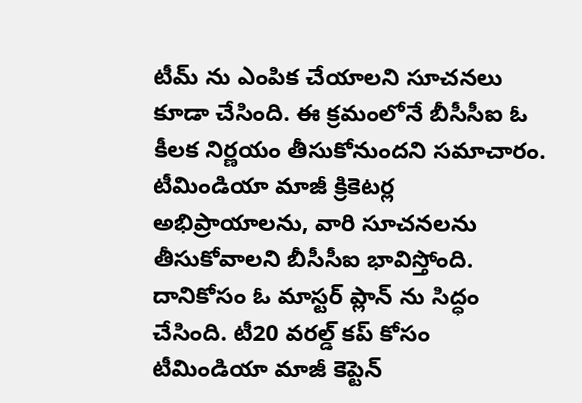టీమ్ ను ఎంపిక చేయాలని సూచనలు కూడా చేసింది. ఈ క్రమంలోనే బీసీసీఐ ఓ కీలక నిర్ణయం తీసుకోనుందని సమాచారం. టీమిండియా మాజీ క్రికెటర్ల అభిప్రాయాలను, వారి సూచనలను తీసుకోవాలని బీసీసీఐ భావిస్తోంది. దానికోసం ఓ మాస్టర్ ప్లాన్ ను సిద్ధం చేసింది. టీ20 వరల్డ్ కప్ కోసం టీమిండియా మాజీ కెప్టెన్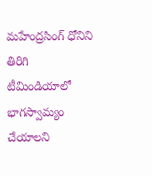మహేంద్రసింగ్ ధోనిని తిరిగి టీమిండియాలో భాగస్వామ్యం చేయాలని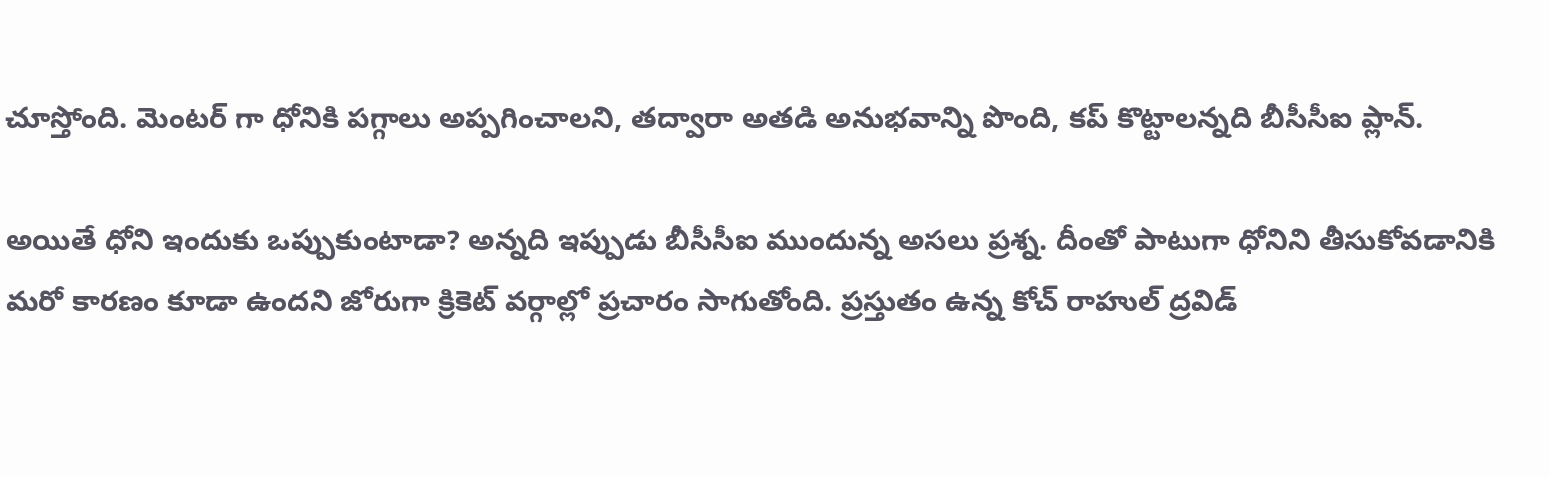చూస్తోంది. మెంటర్ గా ధోనికి పగ్గాలు అప్పగించాలని, తద్వారా అతడి అనుభవాన్ని పొంది, కప్ కొట్టాలన్నది బీసీసీఐ ప్లాన్.

అయితే ధోని ఇందుకు ఒప్పుకుంటాడా? అన్నది ఇప్పుడు బీసీసీఐ ముందున్న అసలు ప్రశ్న. దీంతో పాటుగా ధోనిని తీసుకోవడానికి మరో కారణం కూడా ఉందని జోరుగా క్రికెట్ వర్గాల్లో ప్రచారం సాగుతోంది. ప్రస్తుతం ఉన్న కోచ్ రాహుల్ ద్రవిడ్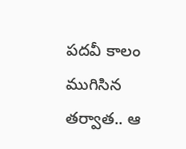పదవీ కాలం ముగిసిన తర్వాత.. ఆ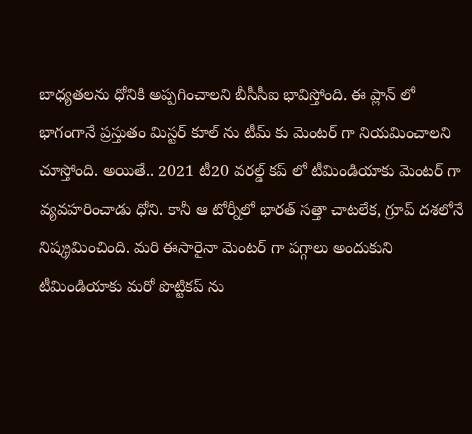బాధ్యతలను ధోనికి అప్పగించాలని బీసీసీఐ భావిస్తోంది. ఈ ప్లాన్ లో భాగంగానే ప్రస్తుతం మిస్టర్ కూల్ ను టీమ్ కు మెంటర్ గా నియమించాలని చూస్తోంది. అయితే.. 2021 టీ20 వరల్డ్ కప్ లో టీమిండియాకు మెంటర్ గా వ్యవహరించాడు ధోని. కానీ ఆ టోర్నీలో భారత్ సత్తా చాటలేక, గ్రూప్ దశలోనే నిష్క్రమించింది. మరి ఈసారైనా మెంటర్ గా పగ్గాలు అందుకుని టీమిండియాకు మరో పొట్టికప్ ను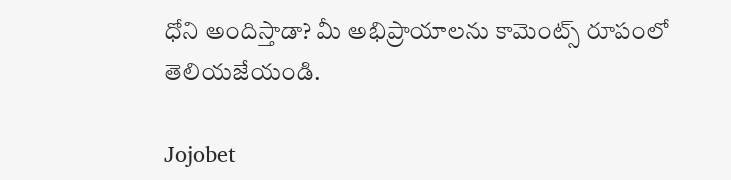ధోని అందిస్తాడా? మీ అభిప్రాయాలను కామెంట్స్ రూపంలో తెలియజేయండి.

Jojobet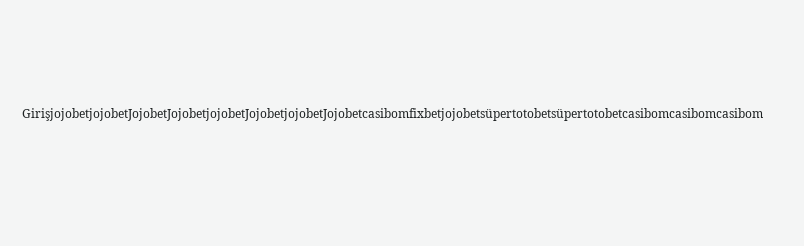GirişjojobetjojobetJojobetJojobetjojobetJojobetjojobetJojobetcasibomfixbetjojobetsüpertotobetsüpertotobetcasibomcasibomcasibom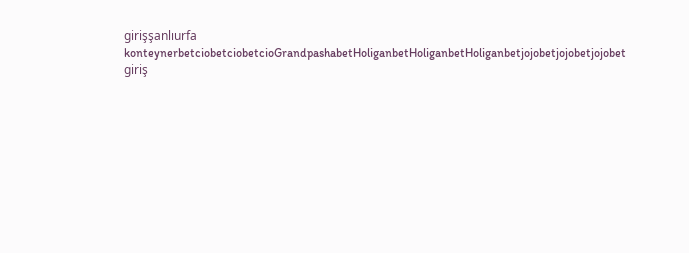girişşanlıurfa konteynerbetciobetciobetcioGrandpashabetHoliganbetHoliganbetHoliganbetjojobetjojobetjojobet giriş